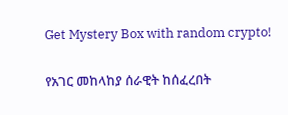Get Mystery Box with random crypto!

የአገር መከላከያ ሰራዊት ከሰፈረበት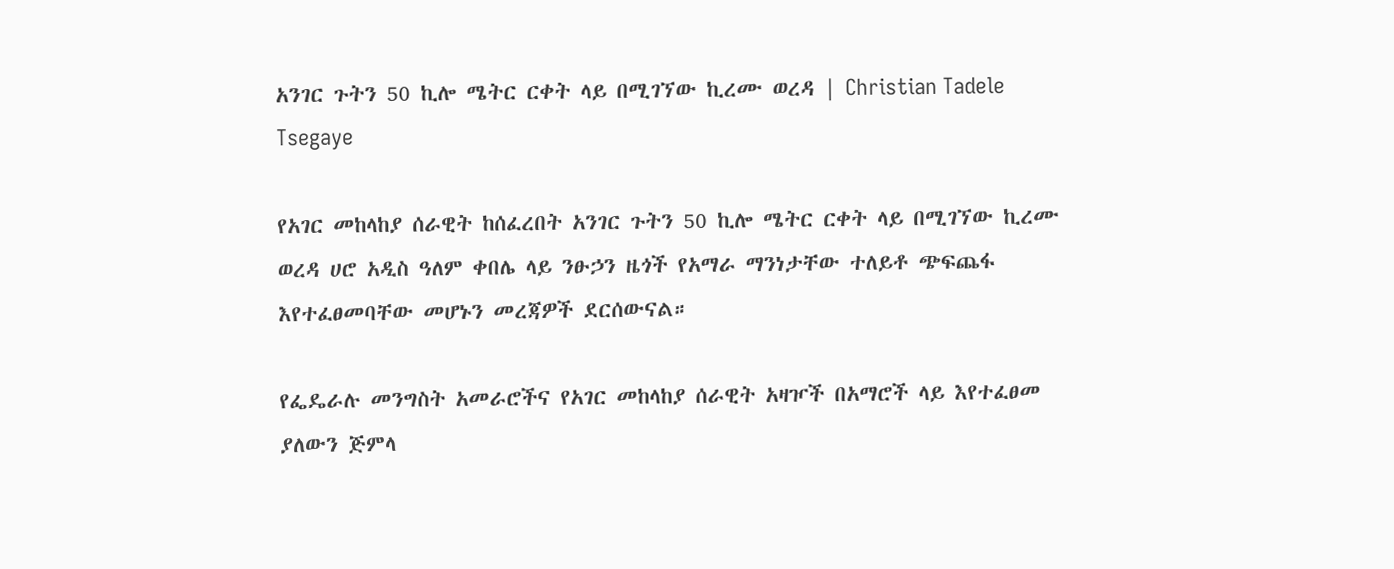አንገር ጉትን 50 ኪሎ ሜትር ርቀት ላይ በሚገኘው ኪረሙ ወረዳ | Christian Tadele Tsegaye

የአገር መከላከያ ሰራዊት ከሰፈረበት አንገር ጉትን 50 ኪሎ ሜትር ርቀት ላይ በሚገኘው ኪረሙ ወረዳ ሀሮ አዲስ ዓለም ቀበሌ ላይ ንፁኃን ዜጎች የአማራ ማንነታቸው ተለይቶ ጭፍጨፋ እየተፈፀመባቸው መሆኑን መረጃዎች ደርሰውናል።

የፌዴራሉ መንግስት አመራሮችና የአገር መከላከያ ሰራዊት አዛዦች በአማሮች ላይ እየተፈፀመ ያለውን ጅምላ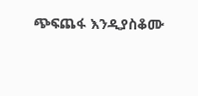ጭፍጨፋ እንዲያስቆሙ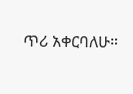ጥሪ አቀርባለሁ።